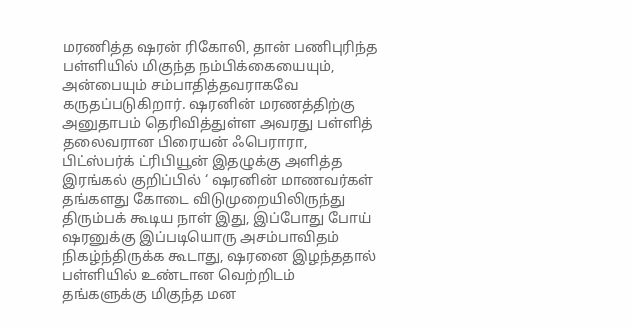மரணித்த ஷரன் ரிகோலி, தான் பணிபுரிந்த பள்ளியில் மிகுந்த நம்பிக்கையையும், அன்பையும் சம்பாதித்தவராகவே கருதப்படுகிறார். ஷரனின் மரணத்திற்கு அனுதாபம் தெரிவித்துள்ள அவரது பள்ளித் தலைவரான பிரையன் ஃபெராரா, பிட்ஸ்பர்க் ட்ரிபியூன் இதழுக்கு அளித்த இரங்கல் குறிப்பில் ‘ ஷரனின் மாணவர்கள் தங்களது கோடை விடுமுறையிலிருந்து திரும்பக் கூடிய நாள் இது, இப்போது போய் ஷரனுக்கு இப்படியொரு அசம்பாவிதம் நிகழ்ந்திருக்க கூடாது, ஷரனை இழந்ததால் பள்ளியில் உண்டான வெற்றிடம் தங்களுக்கு மிகுந்த மன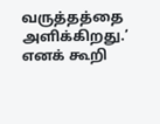வருத்தத்தை அளிக்கிறது.’ எனக் கூறி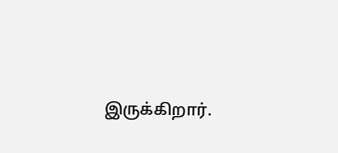இருக்கிறார்.